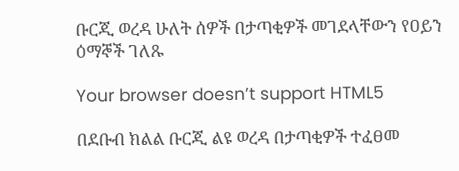ቡርጂ ወረዳ ሁለት ሰዎች በታጣቂዎች መገደላቸውን የዐይን ዕማኞች ገለጹ

Your browser doesn’t support HTML5

በደቡብ ክልል ቡርጂ ልዩ ወረዳ በታጣቂዎች ተፈፀመ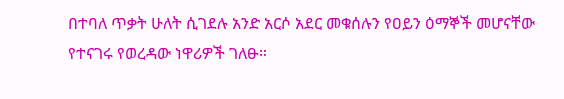በተባለ ጥቃት ሁለት ሲገደሉ አንድ አርሶ አደር መቁሰሉን የዐይን ዕማኞች መሆናቸው የተናገሩ የወረዳው ነዋሪዎች ገለፁ።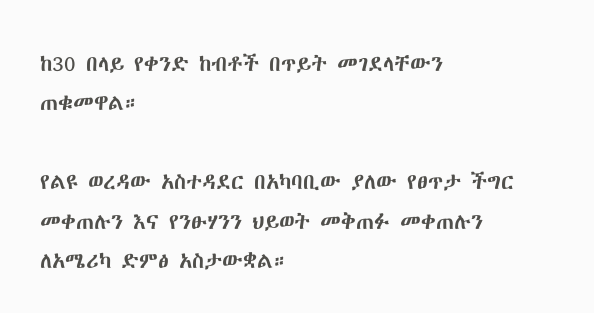ከ30 በላይ የቀንድ ከብቶች በጥይት መገደላቸውን ጠቁመዋል።

የልዩ ወረዳው አስተዳደር በአካባቢው ያለው የፀጥታ ችግር መቀጠሉን እና የንፁሃንን ህይወት መቅጠፉ መቀጠሉን ለአሜሪካ ድምፅ አስታውቋል።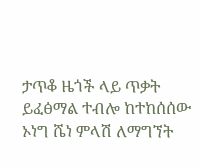ታጥቆ ዜጎች ላይ ጥቃት ይፈፅማል ተብሎ ከተከሰሰው ኦነግ ሼነ ምላሽ ለማግኘት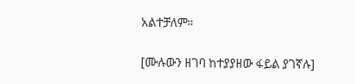አልተቻለም።

[ሙሉውን ዘገባ ከተያያዘው ፋይል ያገኛሉ]